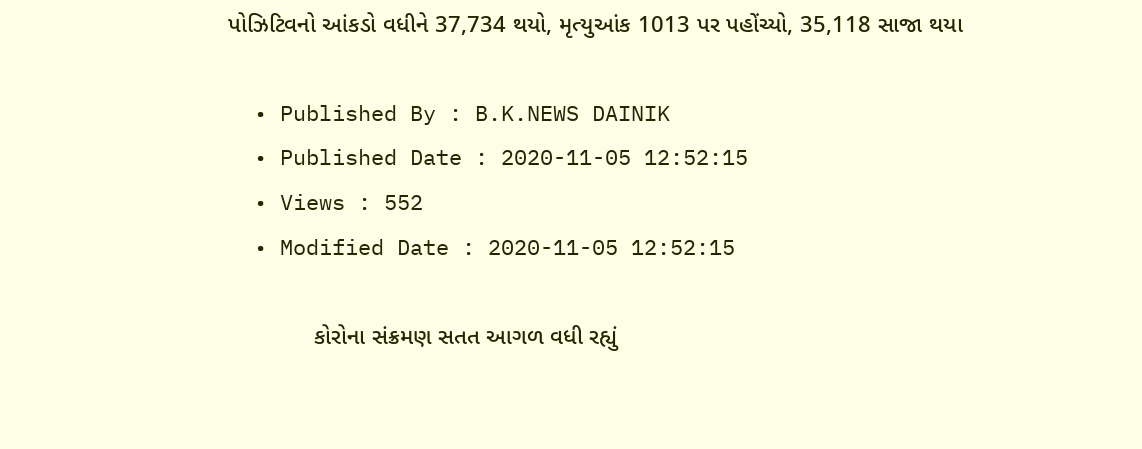પોઝિટિવનો આંકડો વધીને 37,734 થયો, મૃત્યુઆંક 1013 પર પહોંચ્યો, 35,118 સાજા થયા

  • Published By : B.K.NEWS DAINIK
  • Published Date : 2020-11-05 12:52:15
  • Views : 552
  • Modified Date : 2020-11-05 12:52:15

             કોરોના સંક્રમણ સતત આગળ વધી રહ્યું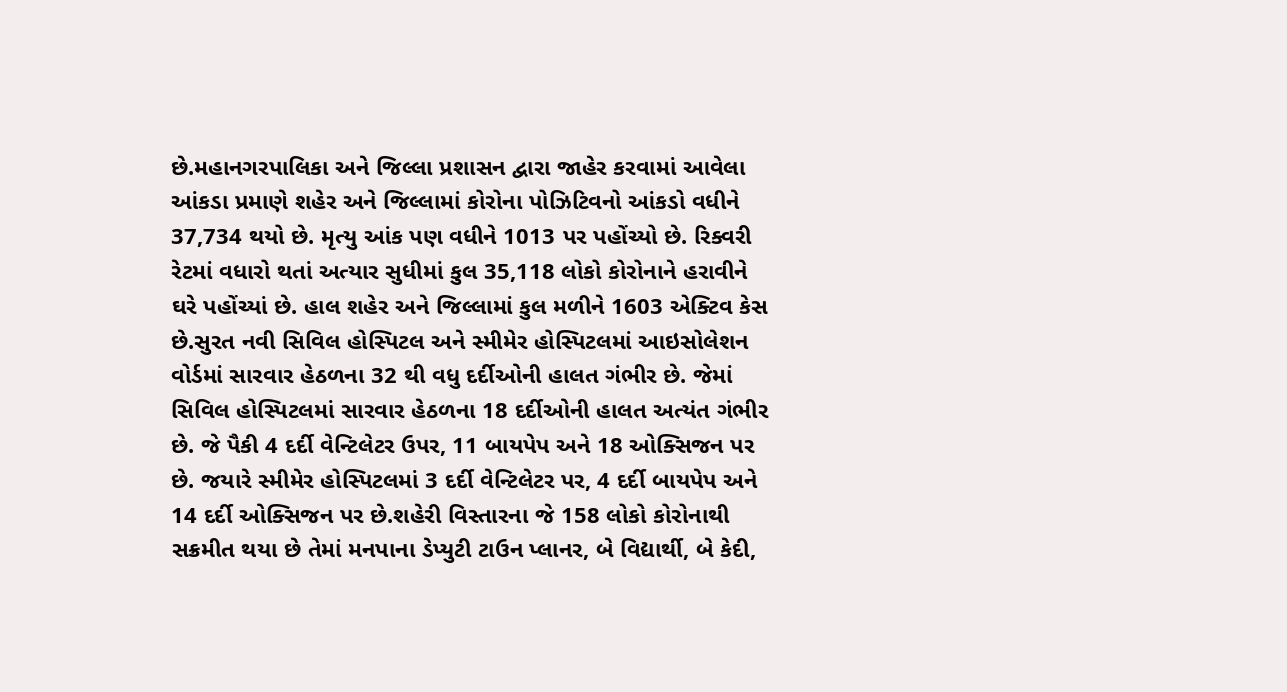છે.મહાનગરપાલિકા અને જિલ્લા પ્રશાસન દ્વારા જાહેર કરવામાં આવેલા આંકડા પ્રમાણે શહેર અને જિલ્લામાં કોરોના પોઝિટિવનો આંકડો વધીને 37,734 થયો છે. મૃત્યુ આંક પણ વધીને 1013 પર પહોંચ્યો છે. રિક્વરી રેટમાં વધારો થતાં અત્યાર સુધીમાં કુલ 35,118 લોકો કોરોનાને હરાવીને ઘરે પહોંચ્યાં છે. હાલ શહેર અને જિલ્લામાં કુલ મળીને 1603 એક્ટિવ કેસ છે.સુરત નવી સિવિલ હોસ્પિટલ અને સ્મીમેર હોસ્પિટલમાં આઇસોલેશન વોર્ડમાં સારવાર હેઠળના 32 થી વધુ દર્દીઓની હાલત ગંભીર છે. જેમાં સિવિલ હોસ્પિટલમાં સારવાર હેઠળના 18 દર્દીઓની હાલત અત્યંત ગંભીર છે. જે પૈકી 4 દર્દી વેન્ટિલેટર ઉપર, 11 બાયપેપ અને 18 ઓક્સિજન પર છે. જયારે સ્મીમેર હોસ્પિટલમાં 3 દર્દી વેન્ટિલેટર પર, 4 દર્દી બાયપેપ અને 14 દર્દી ઓક્સિજન પર છે.શહેરી વિસ્તારના જે 158 લોકો કોરોનાથી સક્રમીત થયા છે તેમાં મનપાના ડેપ્યુટી ટાઉન પ્લાનર, બે વિદ્યાર્થી, બે કેદી,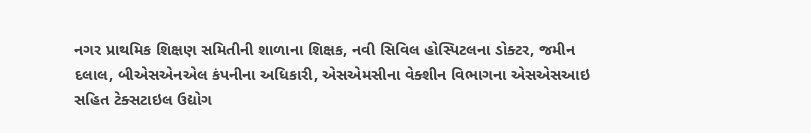નગર પ્રાથમિક શિક્ષણ સમિતીની શાળાના શિક્ષક, નવી સિવિલ હોસ્પિટલના ડોક્ટર, જમીન દલાલ, બીએસએનએલ કંપનીના અધિકારી, એસએમસીના વેક્શીન વિભાગના એસએસઆઇ સહિત ટેક્સટાઇલ ઉદ્યોગ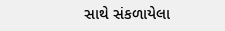સાથે સંકળાયેલા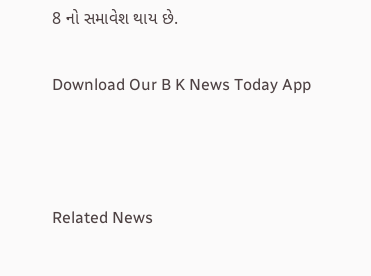8 નો સમાવેશ થાય છે.

Download Our B K News Today App



Related News